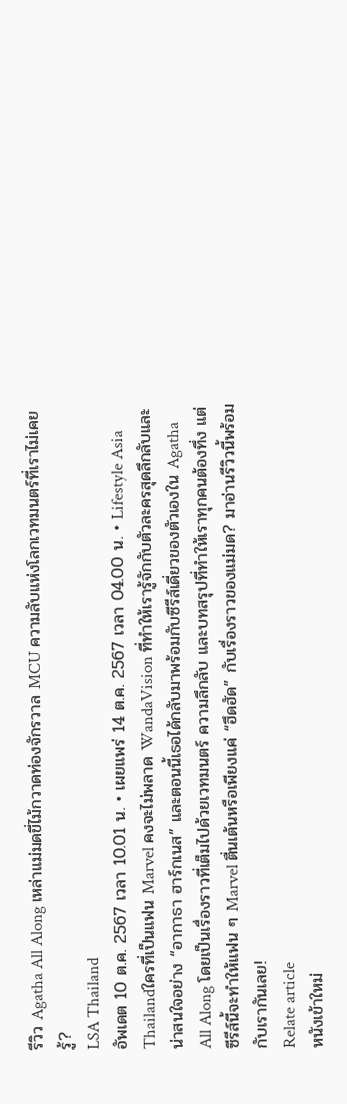รีวิว Agatha All Along เหล่าแม่มดขี่ไม้กวาดท่องจักรวาล MCU ความลับแห่งโลกเวทมนตร์ที่เราไม่เคยรู้?
LSA Thailand
อัพเดต 10 ต.ค. 2567 เวลา 10.01 น. • เผยแพร่ 14 ต.ค. 2567 เวลา 04.00 น. • Lifestyle Asia Thailandใครที่เป็นแฟน Marvel คงจะไม่พลาด WandaVision ที่ทำให้เรารู้จักกับตัวละครสุดลึกลับและน่าสนใจอย่าง “อากาธา ฮาร์กเนส” และตอนนี้เธอได้กลับมาพร้อมกับซีรีส์เดี่ยวของตัวเองใน Agatha All Along โดยเป็นเรื่องราวที่เต็มไปด้วยเวทมนตร์ ความลึกลับ และบทสรุปที่ทำให้เราทุกคนต้องทึ่ง แต่ซีรีส์นี้จะทำให้แฟน ๆ Marvel ตื่นเต้นหรือเพียงแค่ “ฮึดฮัด” กับเรื่องราวของแม่มด? มาอ่านรีวิวนี้พร้อมกับเรากันเลย!
Relate article
หนังเข้าใหม่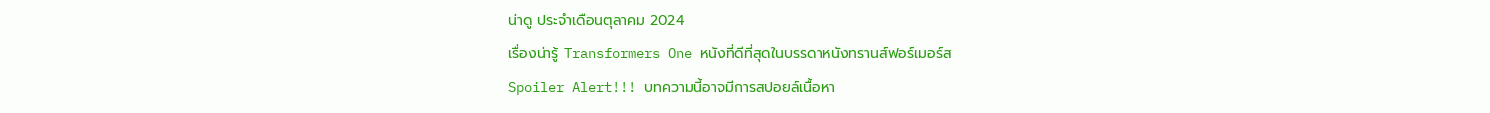น่าดู ประจำเดือนตุลาคม 2024
เรื่องน่ารู้ Transformers One หนังที่ดีที่สุดในบรรดาหนังทรานส์ฟอร์เมอร์ส
Spoiler Alert!!! บทความนี้อาจมีการสปอยล์เนื้อหา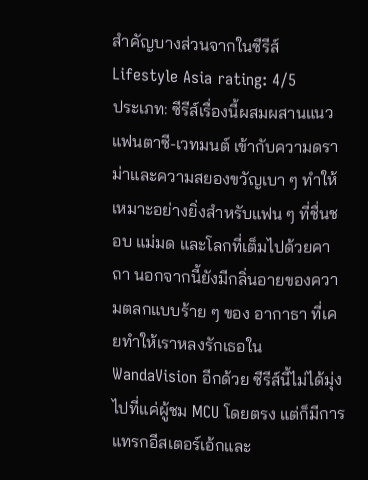สำคัญบางส่วนจากในซีรีส์
Lifestyle Asia rating: 4/5
ประเภท: ซีรีส์เรื่องนี้ผสมผสานแนว แฟนตาซี-เวทมนต์ เข้ากับความดราม่าและความสยองขวัญเบา ๆ ทำให้เหมาะอย่างยิ่งสำหรับแฟน ๆ ที่ชื่นชอบ แม่มด และโลกที่เต็มไปด้วยคาถา นอกจากนี้ยังมีกลิ่นอายของความตลกแบบร้าย ๆ ของ อากาธา ที่เคยทำให้เราหลงรักเธอใน WandaVision อีกด้วย ซีรีส์นี้ไม่ได้มุ่งไปที่แค่ผู้ชม MCU โดยตรง แต่ก็มีการแทรกอีสเตอร์เอ้กและ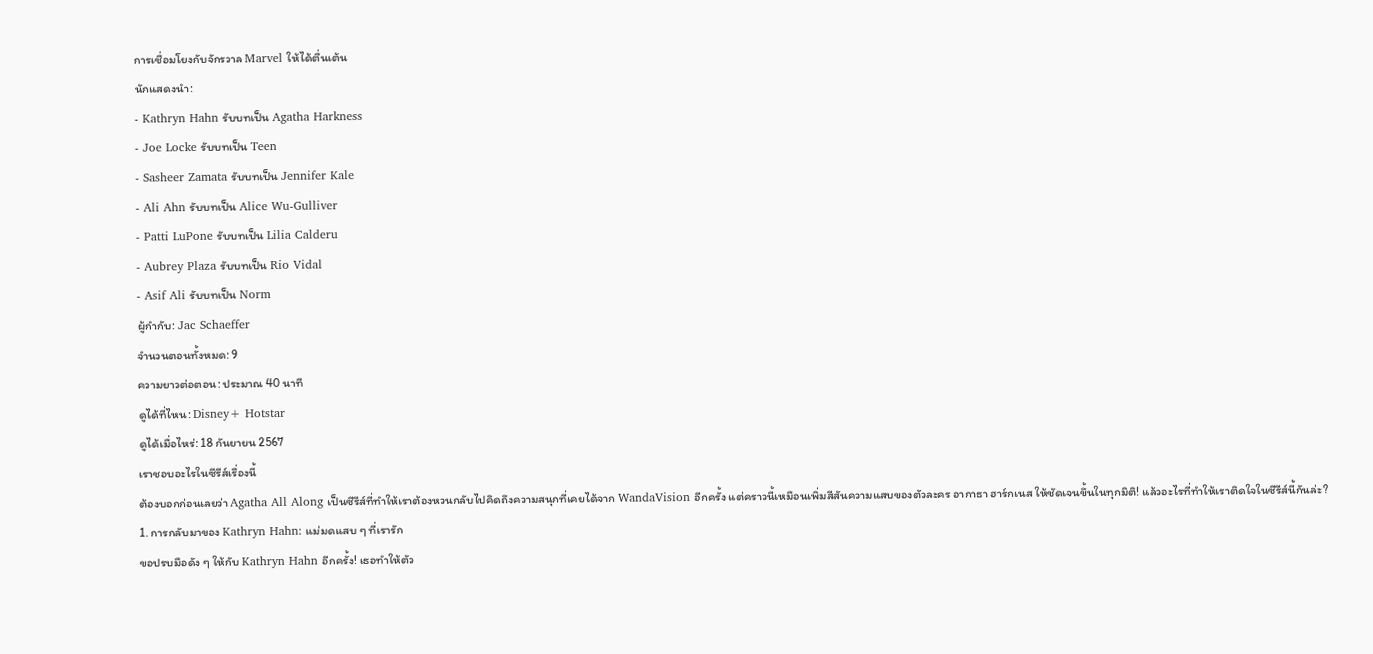การเชื่อมโยงกับจักรวาล Marvel ให้ได้ตื่นเต้น
นักแสดงนำ:
- Kathryn Hahn รับบทเป็น Agatha Harkness
- Joe Locke รับบทเป็น Teen
- Sasheer Zamata รับบทเป็น Jennifer Kale
- Ali Ahn รับบทเป็น Alice Wu-Gulliver
- Patti LuPone รับบทเป็น Lilia Calderu
- Aubrey Plaza รับบทเป็น Rio Vidal
- Asif Ali รับบทเป็น Norm
ผู้กำกับ: Jac Schaeffer
จำนวนตอนทั้งหมด: 9
ความยาวต่อตอน: ประมาณ 40 นาที
ดูได้ที่ไหน: Disney+ Hotstar
ดูได้เมื่อไหร่: 18 กันยายน 2567
เราชอบอะไรในซีรีส์เรื่องนี้
ต้องบอกก่อนเลยว่า Agatha All Along เป็นซีรีส์ที่ทำให้เราต้องหวนกลับไปคิดถึงความสนุกที่เคยได้จาก WandaVision อีกครั้ง แต่คราวนี้เหมือนเพิ่มสีสันความแสบของตัวละคร อากาธา ฮาร์กเนส ให้ชัดเจนขึ้นในทุกมิติ! แล้วอะไรที่ทำให้เราติดใจในซีรีส์นี้กันล่ะ?
1. การกลับมาของ Kathryn Hahn: แม่มดแสบ ๆ ที่เรารัก
ขอปรบมือดัง ๆ ให้กับ Kathryn Hahn อีกครั้ง! เธอทำให้ตัว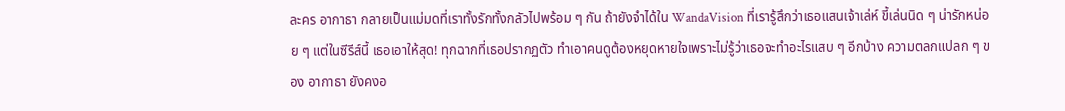ละคร อากาธา กลายเป็นแม่มดที่เราทั้งรักทั้งกลัวไปพร้อม ๆ กัน ถ้ายังจำได้ใน WandaVision ที่เรารู้สึกว่าเธอแสนเจ้าเล่ห์ ขี้เล่นนิด ๆ น่ารักหน่อย ๆ แต่ในซีรีส์นี้ เธอเอาให้สุด! ทุกฉากที่เธอปรากฏตัว ทำเอาคนดูต้องหยุดหายใจเพราะไม่รู้ว่าเธอจะทำอะไรแสบ ๆ อีกบ้าง ความตลกแปลก ๆ ของ อากาธา ยังคงอ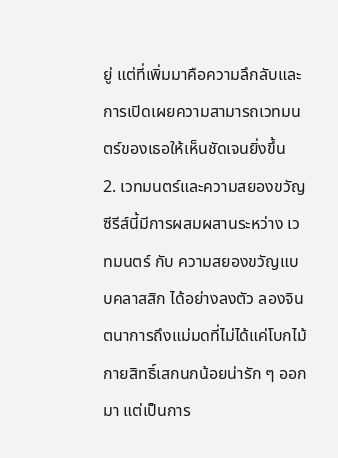ยู่ แต่ที่เพิ่มมาคือความลึกลับและการเปิดเผยความสามารถเวทมนตร์ของเธอให้เห็นชัดเจนยิ่งขึ้น
2. เวทมนตร์และความสยองขวัญ
ซีรีส์นี้มีการผสมผสานระหว่าง เวทมนตร์ กับ ความสยองขวัญแบบคลาสสิก ได้อย่างลงตัว ลองจินตนาการถึงแม่มดที่ไม่ได้แค่โบกไม้กายสิทธิ์เสกนกน้อยน่ารัก ๆ ออกมา แต่เป็นการ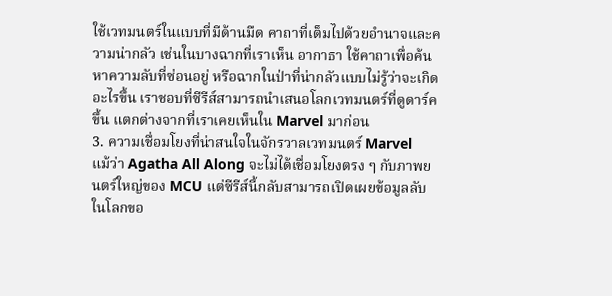ใช้เวทมนตร์ในแบบที่มีด้านมืด คาถาที่เต็มไปด้วยอำนาจและความน่ากลัว เช่นในบางฉากที่เราเห็น อากาธา ใช้คาถาเพื่อค้นหาความลับที่ซ่อนอยู่ หรือฉากในป่าที่น่ากลัวแบบไม่รู้ว่าจะเกิดอะไรขึ้น เราชอบที่ซีรีส์สามารถนำเสนอโลกเวทมนตร์ที่ดูดาร์คขึ้น แตกต่างจากที่เราเคยเห็นใน Marvel มาก่อน
3. ความเชื่อมโยงที่น่าสนใจในจักรวาลเวทมนตร์ Marvel
แม้ว่า Agatha All Along จะไม่ได้เชื่อมโยงตรง ๆ กับภาพยนตร์ใหญ่ของ MCU แต่ซีรีส์นี้กลับสามารถเปิดเผยข้อมูลลับในโลกขอ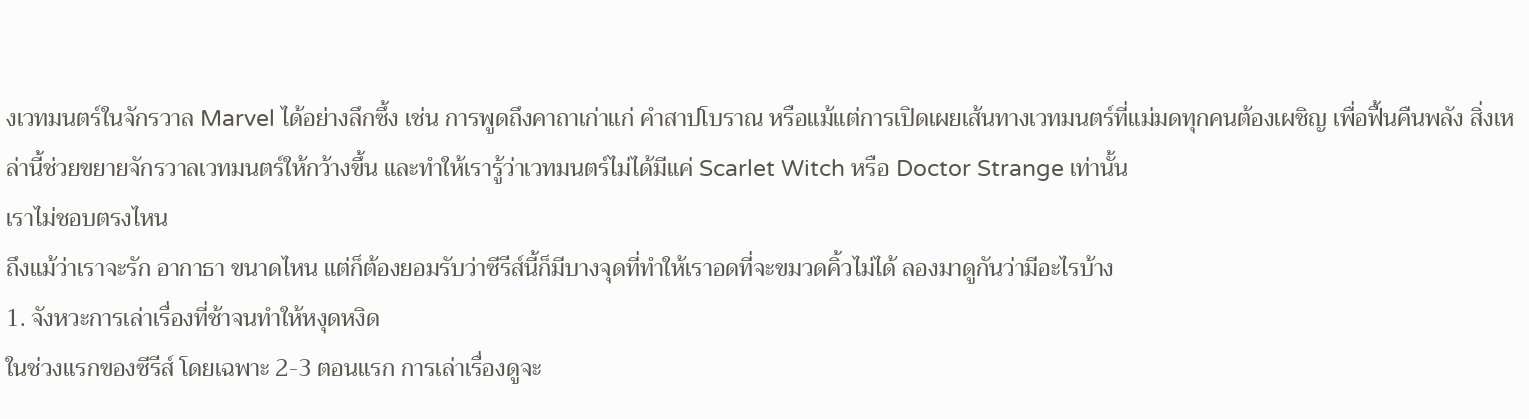งเวทมนตร์ในจักรวาล Marvel ได้อย่างลึกซึ้ง เช่น การพูดถึงคาถาเก่าแก่ คำสาปโบราณ หรือแม้แต่การเปิดเผยเส้นทางเวทมนตร์ที่แม่มดทุกคนต้องเผชิญ เพื่อฟื้นคืนพลัง สิ่งเหล่านี้ช่วยขยายจักรวาลเวทมนตร์ให้กว้างขึ้น และทำให้เรารู้ว่าเวทมนตร์ไม่ได้มีแค่ Scarlet Witch หรือ Doctor Strange เท่านั้น
เราไม่ชอบตรงไหน
ถึงแม้ว่าเราจะรัก อากาธา ขนาดไหน แต่ก็ต้องยอมรับว่าซีรีส์นี้ก็มีบางจุดที่ทำให้เราอดที่จะขมวดคิ้วไม่ได้ ลองมาดูกันว่ามีอะไรบ้าง
1. จังหวะการเล่าเรื่องที่ช้าจนทำให้หงุดหงิด
ในช่วงแรกของซีรีส์ โดยเฉพาะ 2-3 ตอนแรก การเล่าเรื่องดูจะ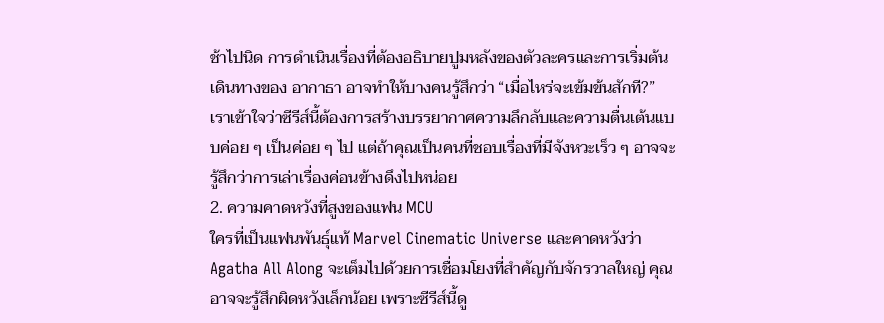ช้าไปนิด การดำเนินเรื่องที่ต้องอธิบายปูมหลังของตัวละครและการเริ่มต้นเดินทางของ อากาธา อาจทำให้บางคนรู้สึกว่า “เมื่อไหร่จะเข้มข้นสักที?” เราเข้าใจว่าซีรีส์นี้ต้องการสร้างบรรยากาศความลึกลับและความตื่นเต้นแบบค่อย ๆ เป็นค่อย ๆ ไป แต่ถ้าคุณเป็นคนที่ชอบเรื่องที่มีจังหวะเร็ว ๆ อาจจะรู้สึกว่าการเล่าเรื่องค่อนข้างดึงไปหน่อย
2. ความคาดหวังที่สูงของแฟน MCU
ใครที่เป็นแฟนพันธุ์แท้ Marvel Cinematic Universe และคาดหวังว่า Agatha All Along จะเต็มไปด้วยการเชื่อมโยงที่สำคัญกับจักรวาลใหญ่ คุณอาจจะรู้สึกผิดหวังเล็กน้อย เพราะซีรีส์นี้ดู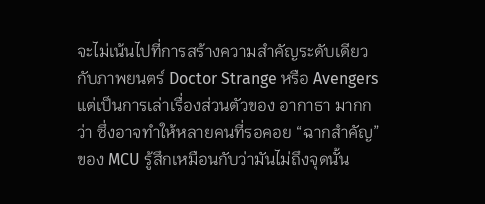จะไม่เน้นไปที่การสร้างความสำคัญระดับเดียวกับภาพยนตร์ Doctor Strange หรือ Avengers แต่เป็นการเล่าเรื่องส่วนตัวของ อากาธา มากกว่า ซึ่งอาจทำให้หลายคนที่รอคอย “ฉากสำคัญ” ของ MCU รู้สึกเหมือนกับว่ามันไม่ถึงจุดนั้น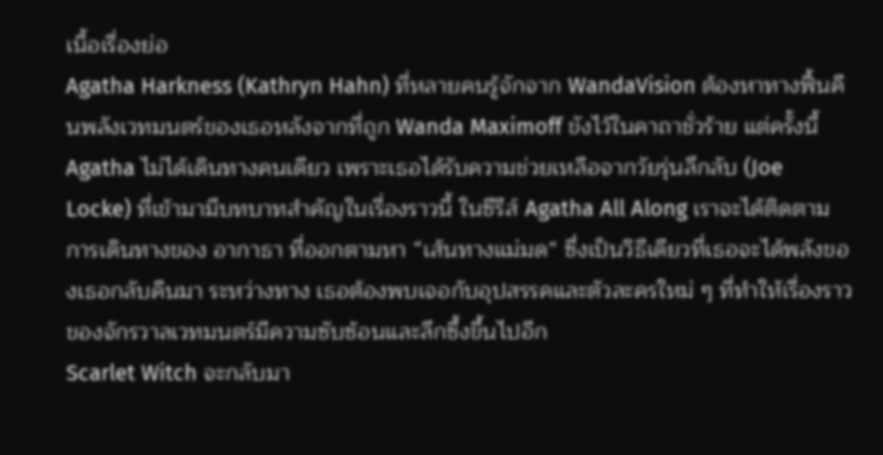เนื้อเรื่องย่อ
Agatha Harkness (Kathryn Hahn) ที่หลายคนรู้จักจาก WandaVision ต้องหาทางฟื้นคืนพลังเวทมนตร์ของเธอหลังจากที่ถูก Wanda Maximoff ขังไว้ในคาถาชั่วร้าย แต่ครั้งนี้ Agatha ไม่ได้เดินทางคนเดียว เพราะเธอได้รับความช่วยเหลือจากวัยรุ่นลึกลับ (Joe Locke) ที่เข้ามามีบทบาทสำคัญในเรื่องราวนี้ ในซีรีส์ Agatha All Along เราจะได้ติดตามการเดินทางของ อากาธา ที่ออกตามหา “เส้นทางแม่มด” ซึ่งเป็นวิธีเดียวที่เธอจะได้พลังของเธอกลับคืนมา ระหว่างทาง เธอต้องพบเจอกับอุปสรรคและตัวละครใหม่ ๆ ที่ทำให้เรื่องราวของจักรวาลเวทมนตร์มีความซับซ้อนและลึกซึ้งขึ้นไปอีก
Scarlet Witch จะกลับมา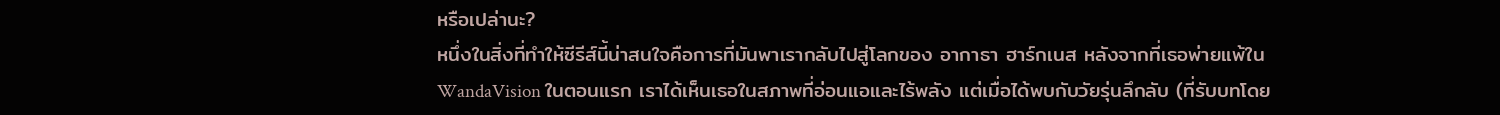หรือเปล่านะ?
หนึ่งในสิ่งที่ทำให้ซีรีส์นี้น่าสนใจคือการที่มันพาเรากลับไปสู่โลกของ อากาธา ฮาร์กเนส หลังจากที่เธอพ่ายแพ้ใน WandaVision ในตอนแรก เราได้เห็นเธอในสภาพที่อ่อนแอและไร้พลัง แต่เมื่อได้พบกับวัยรุ่นลึกลับ (ที่รับบทโดย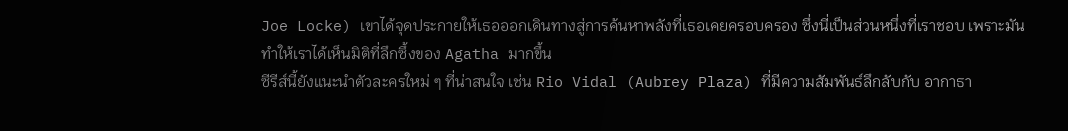Joe Locke) เขาได้จุดประกายให้เธอออกเดินทางสู่การค้นหาพลังที่เธอเคยครอบครอง ซึ่งนี่เป็นส่วนหนึ่งที่เราชอบ เพราะมันทำให้เราได้เห็นมิติที่ลึกซึ้งของ Agatha มากขึ้น
ซีรีส์นี้ยังแนะนำตัวละครใหม่ ๆ ที่น่าสนใจ เช่น Rio Vidal (Aubrey Plaza) ที่มีความสัมพันธ์ลึกลับกับ อากาธา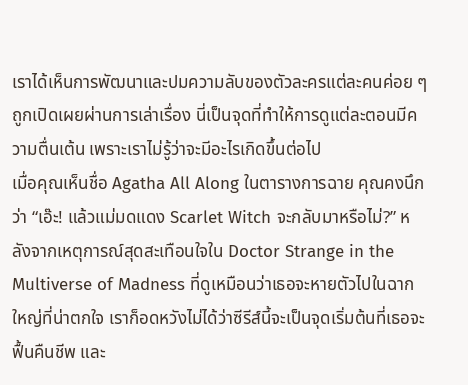เราได้เห็นการพัฒนาและปมความลับของตัวละครแต่ละคนค่อย ๆ ถูกเปิดเผยผ่านการเล่าเรื่อง นี่เป็นจุดที่ทำให้การดูแต่ละตอนมีความตื่นเต้น เพราะเราไม่รู้ว่าจะมีอะไรเกิดขึ้นต่อไป
เมื่อคุณเห็นชื่อ Agatha All Along ในตารางการฉาย คุณคงนึกว่า “เอ๊ะ! แล้วแม่มดแดง Scarlet Witch จะกลับมาหรือไม่?” หลังจากเหตุการณ์สุดสะเทือนใจใน Doctor Strange in the Multiverse of Madness ที่ดูเหมือนว่าเธอจะหายตัวไปในฉากใหญ่ที่น่าตกใจ เราก็อดหวังไม่ได้ว่าซีรีส์นี้จะเป็นจุดเริ่มต้นที่เธอจะฟื้นคืนชีพ และ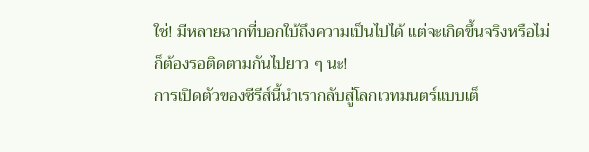ใช่! มีหลายฉากที่บอกใบ้ถึงความเป็นไปได้ แต่จะเกิดขึ้นจริงหรือไม่ ก็ต้องรอติดตามกันไปยาว ๆ นะ!
การเปิดตัวของซีรีส์นี้นำเรากลับสู่โลกเวทมนตร์แบบเต็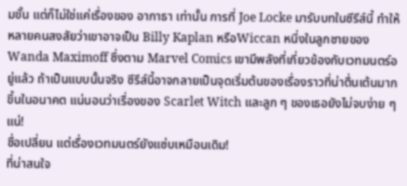มขั้น แต่ก็ไม่ใช่แค่เรื่องของ อากาธา เท่านั้น การที่ Joe Locke มารับบทในซีรีส์นี้ ทำให้หลายคนสงสัยว่าเขาอาจเป็น Billy Kaplan หรือWiccan หนึ่งในลูกชายของ Wanda Maximoff ซึ่งตาม Marvel Comics เขามีพลังที่เกี่ยวข้องกับเวทมนตร์อยู่แล้ว ถ้าเป็นแบบนั้นจริง ซีรีส์นี้อาจกลายเป็นจุดเริ่มต้นของเรื่องราวที่น่าตื่นเต้นมากขึ้นในอนาคต แน่นอนว่าเรื่องของ Scarlet Witch และลูก ๆ ของเธอยังไม่จบง่าย ๆ แน่!
ชื่อเปลี่ยน แต่เรื่องเวทมนตร์ยังแซ่บเหมือนเดิม!
ที่น่าสนใจ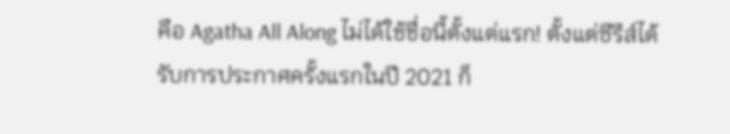คือ Agatha All Along ไม่ได้ใช้ชื่อนี้ตั้งแต่แรก! ตั้งแต่ซีรีส์ได้รับการประกาศครั้งแรกในปี 2021 ก็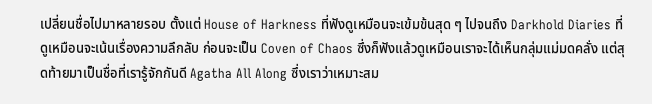เปลี่ยนชื่อไปมาหลายรอบ ตั้งแต่ House of Harkness ที่ฟังดูเหมือนจะเข้มข้นสุด ๆ ไปจนถึง Darkhold Diaries ที่ดูเหมือนจะเน้นเรื่องความลึกลับ ก่อนจะเป็น Coven of Chaos ซึ่งก็ฟังแล้วดูเหมือนเราจะได้เห็นกลุ่มแม่มดคลั่ง แต่สุดท้ายมาเป็นชื่อที่เรารู้จักกันดี Agatha All Along ซึ่งเราว่าเหมาะสม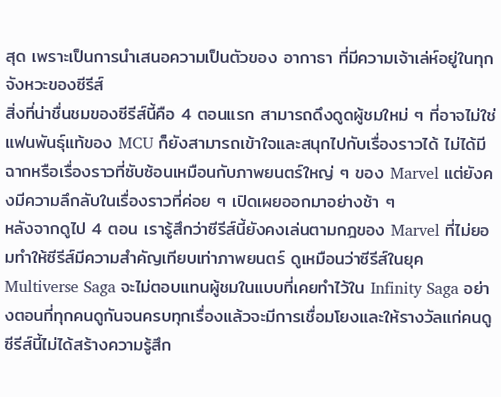สุด เพราะเป็นการนำเสนอความเป็นตัวของ อากาธา ที่มีความเจ้าเล่ห์อยู่ในทุกจังหวะของซีรีส์
สิ่งที่น่าชื่นชมของซีรีส์นี้คือ 4 ตอนแรก สามารถดึงดูดผู้ชมใหม่ ๆ ที่อาจไม่ใช่แฟนพันธุ์แท้ของ MCU ก็ยังสามารถเข้าใจและสนุกไปกับเรื่องราวได้ ไม่ได้มีฉากหรือเรื่องราวที่ซับซ้อนเหมือนกับภาพยนตร์ใหญ่ ๆ ของ Marvel แต่ยังคงมีความลึกลับในเรื่องราวที่ค่อย ๆ เปิดเผยออกมาอย่างช้า ๆ
หลังจากดูไป 4 ตอน เรารู้สึกว่าซีรีส์นี้ยังคงเล่นตามกฎของ Marvel ที่ไม่ยอมทำให้ซีรีส์มีความสำคัญเทียบเท่าภาพยนตร์ ดูเหมือนว่าซีรีส์ในยุค Multiverse Saga จะไม่ตอบแทนผู้ชมในแบบที่เคยทำไว้ใน Infinity Saga อย่างตอนที่ทุกคนดูกันจนครบทุกเรื่องแล้วจะมีการเชื่อมโยงและให้รางวัลแก่คนดู ซีรีส์นี้ไม่ได้สร้างความรู้สึก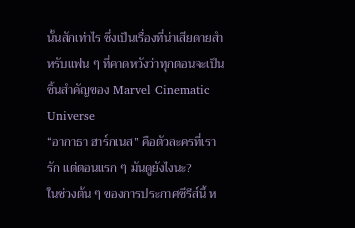นั้นสักเท่าไร ซึ่งเป็นเรื่องที่น่าเสียดายสำหรับแฟน ๆ ที่คาดหวังว่าทุกตอนจะเป็นชิ้นสำคัญของ Marvel Cinematic Universe
“อากาธา ฮาร์กเนส” คือตัวละครที่เรารัก แต่ตอนแรก ๆ มันดูยังไงนะ?
ในช่วงต้น ๆ ของการประกาศซีรีส์นี้ ห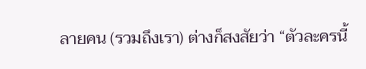ลายคน (รวมถึงเรา) ต่างก็สงสัยว่า “ตัวละครนี้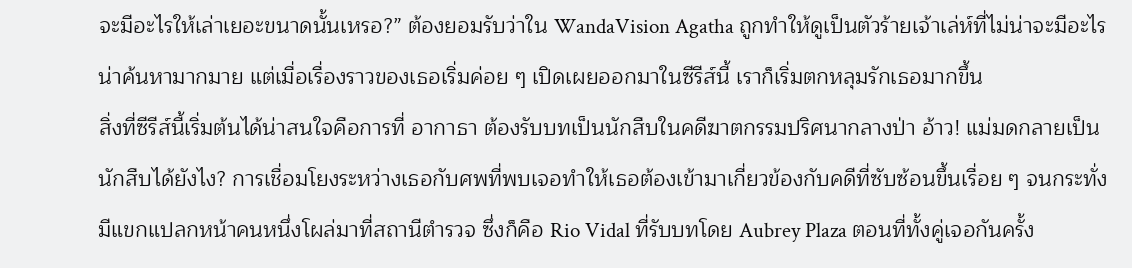จะมีอะไรให้เล่าเยอะขนาดนั้นเหรอ?” ต้องยอมรับว่าใน WandaVision Agatha ถูกทำให้ดูเป็นตัวร้ายเจ้าเล่ห์ที่ไม่น่าจะมีอะไรน่าค้นหามากมาย แต่เมื่อเรื่องราวของเธอเริ่มค่อย ๆ เปิดเผยออกมาในซีรีส์นี้ เราก็เริ่มตกหลุมรักเธอมากขึ้น
สิ่งที่ซีรีส์นี้เริ่มต้นได้น่าสนใจคือการที่ อากาธา ต้องรับบทเป็นนักสืบในคดีฆาตกรรมปริศนากลางป่า อ้าว! แม่มดกลายเป็นนักสืบได้ยังไง? การเชื่อมโยงระหว่างเธอกับศพที่พบเจอทำให้เธอต้องเข้ามาเกี่ยวข้องกับคดีที่ซับซ้อนขึ้นเรื่อย ๆ จนกระทั่งมีแขกแปลกหน้าคนหนึ่งโผล่มาที่สถานีตำรวจ ซึ่งก็คือ Rio Vidal ที่รับบทโดย Aubrey Plaza ตอนที่ทั้งคู่เจอกันครั้ง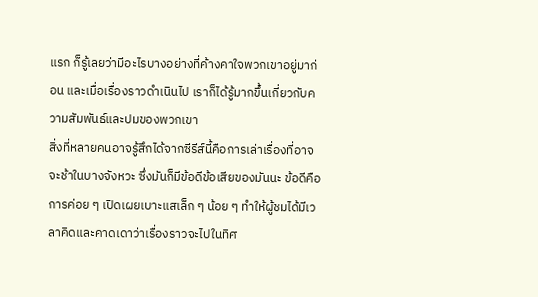แรก ก็รู้เลยว่ามีอะไรบางอย่างที่ค้างคาใจพวกเขาอยู่มาก่อน และเมื่อเรื่องราวดำเนินไป เราก็ได้รู้มากขึ้นเกี่ยวกับความสัมพันธ์และปมของพวกเขา
สิ่งที่หลายคนอาจรู้สึกได้จากซีรีส์นี้คือการเล่าเรื่องที่อาจจะช้าในบางจังหวะ ซึ่งมันก็มีข้อดีข้อเสียของมันนะ ข้อดีคือการค่อย ๆ เปิดเผยเบาะแสเล็ก ๆ น้อย ๆ ทำให้ผู้ชมได้มีเวลาคิดและคาดเดาว่าเรื่องราวจะไปในทิศ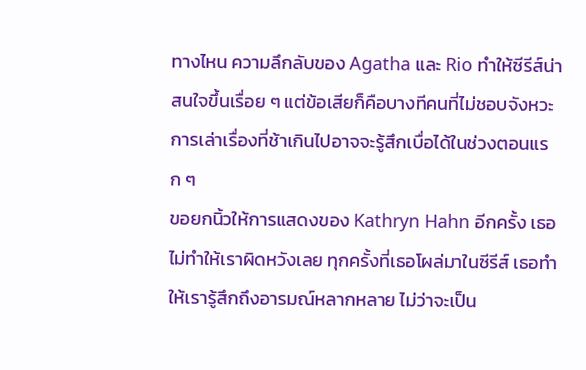ทางไหน ความลึกลับของ Agatha และ Rio ทำให้ซีรีส์น่าสนใจขึ้นเรื่อย ๆ แต่ข้อเสียก็คือบางทีคนที่ไม่ชอบจังหวะการเล่าเรื่องที่ช้าเกินไปอาจจะรู้สึกเบื่อได้ในช่วงตอนแรก ๆ
ขอยกนิ้วให้การแสดงของ Kathryn Hahn อีกครั้ง เธอไม่ทำให้เราผิดหวังเลย ทุกครั้งที่เธอโผล่มาในซีรีส์ เธอทำให้เรารู้สึกถึงอารมณ์หลากหลาย ไม่ว่าจะเป็น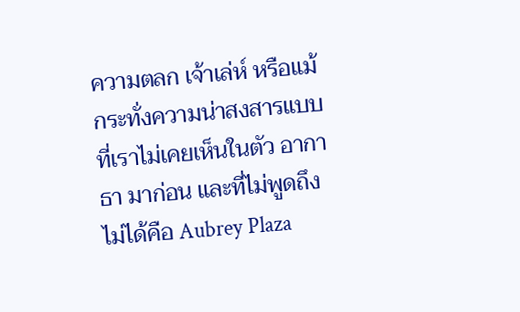ความตลก เจ้าเล่ห์ หรือแม้กระทั่งความน่าสงสารแบบที่เราไม่เคยเห็นในตัว อากาธา มาก่อน และที่ไม่พูดถึงไม่ได้คือ Aubrey Plaza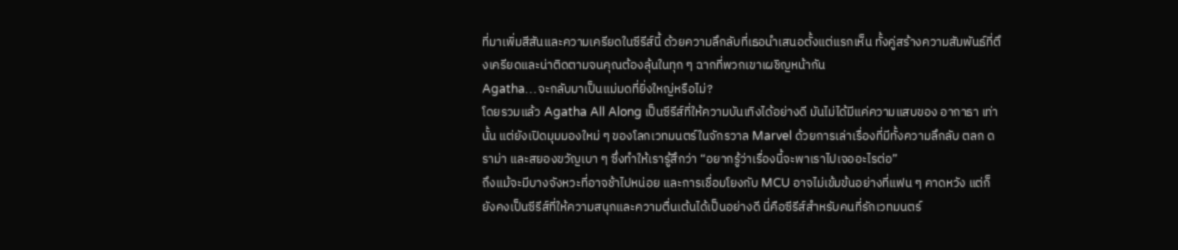ที่มาเพิ่มสีสันและความเครียดในซีรีส์นี้ ด้วยความลึกลับที่เธอนำเสนอตั้งแต่แรกเห็น ทั้งคู่สร้างความสัมพันธ์ที่ตึงเครียดและน่าติดตามจนคุณต้องลุ้นในทุก ๆ ฉากที่พวกเขาเผชิญหน้ากัน
Agatha…จะกลับมาเป็นแม่มดที่ยิ่งใหญ่หรือไม่?
โดยรวมแล้ว Agatha All Along เป็นซีรีส์ที่ให้ความบันเทิงได้อย่างดี มันไม่ได้มีแค่ความแสบของ อากาธา เท่านั้น แต่ยังเปิดมุมมองใหม่ ๆ ของโลกเวทมนตร์ในจักรวาล Marvel ด้วยการเล่าเรื่องที่มีทั้งความลึกลับ ตลก ดราม่า และสยองขวัญเบา ๆ ซึ่งทำให้เรารู้สึกว่า “อยากรู้ว่าเรื่องนี้จะพาเราไปเจออะไรต่อ”
ถึงแม้จะมีบางจังหวะที่อาจช้าไปหน่อย และการเชื่อมโยงกับ MCU อาจไม่เข้มข้นอย่างที่แฟน ๆ คาดหวัง แต่ก็ยังคงเป็นซีรีส์ที่ให้ความสนุกและความตื่นเต้นได้เป็นอย่างดี นี่คือซีรีส์สำหรับคนที่รักเวทมนตร์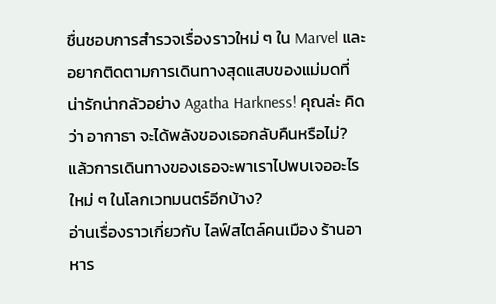ชื่นชอบการสำรวจเรื่องราวใหม่ ๆ ใน Marvel และอยากติดตามการเดินทางสุดแสบของแม่มดที่น่ารักน่ากลัวอย่าง Agatha Harkness! คุณล่ะ คิดว่า อากาธา จะได้พลังของเธอกลับคืนหรือไม่? แล้วการเดินทางของเธอจะพาเราไปพบเจออะไรใหม่ ๆ ในโลกเวทมนตร์อีกบ้าง?
อ่านเรื่องราวเกี่ยวกับ ไลฟ์สไตล์คนเมือง ร้านอาหาร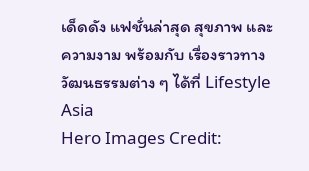เด็ดดัง แฟชั่นล่าสุด สุขภาพ และความงาม พร้อมกับ เรื่องราวทางวัฒนธรรมต่าง ๆ ได้ที่ Lifestyle Asia
Hero Images Credit: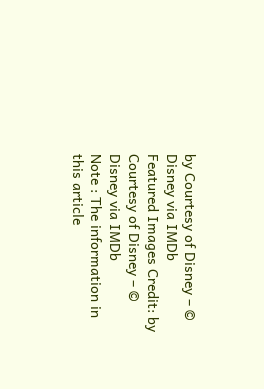by Courtesy of Disney – © Disney via IMDb
Featured Images Credit: by Courtesy of Disney – © Disney via IMDb
Note : The information in this article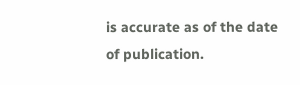is accurate as of the date of publication.